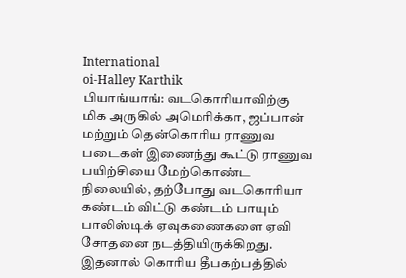International
oi-Halley Karthik
பியாங்யாங்: வடகொரியாவிற்கு மிக அருகில் அமெரிக்கா, ஜப்பான் மற்றும் தென்கொரிய ராணுவ படைகள் இணைந்து கூட்டு ராணுவ பயிற்சியை மேற்கொண்ட நிலையில், தற்போது வடகொரியா கண்டம் விட்டு கண்டம் பாயும் பாலிஸ்டிக் ஏவுகணைகளை ஏவி சோதனை நடத்தியிருக்கிறது. இதனால் கொரிய தீபகற்பத்தில்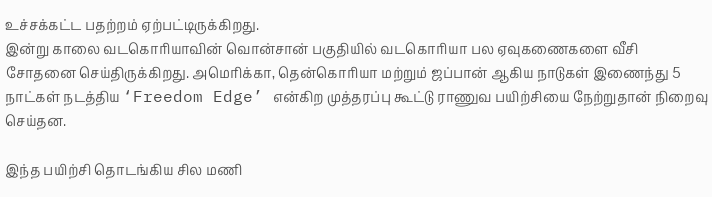உச்சக்கட்ட பதற்றம் ஏற்பட்டிருக்கிறது.
இன்று காலை வடகொரியாவின் வொன்சான் பகுதியில் வடகொரியா பல ஏவுகணைகளை வீசி சோதனை செய்திருக்கிறது. அமெரிக்கா, தென்கொரியா மற்றும் ஜப்பான் ஆகிய நாடுகள் இணைந்து 5 நாட்கள் நடத்திய ‘Freedom Edge’ என்கிற முத்தரப்பு கூட்டு ராணுவ பயிற்சியை நேற்றுதான் நிறைவு செய்தன.

இந்த பயிற்சி தொடங்கிய சில மணி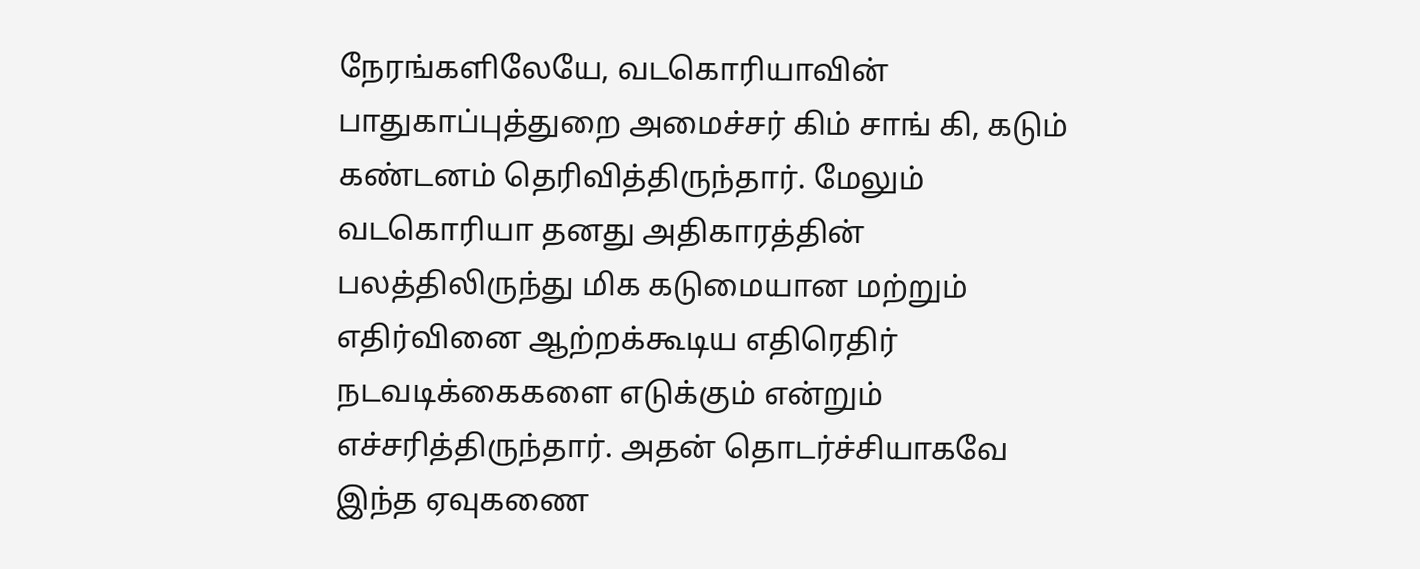நேரங்களிலேயே, வடகொரியாவின் பாதுகாப்புத்துறை அமைச்சர் கிம் சாங் கி, கடும் கண்டனம் தெரிவித்திருந்தார். மேலும் வடகொரியா தனது அதிகாரத்தின் பலத்திலிருந்து மிக கடுமையான மற்றும் எதிர்வினை ஆற்றக்கூடிய எதிரெதிர் நடவடிக்கைகளை எடுக்கும் என்றும் எச்சரித்திருந்தார். அதன் தொடர்ச்சியாகவே இந்த ஏவுகணை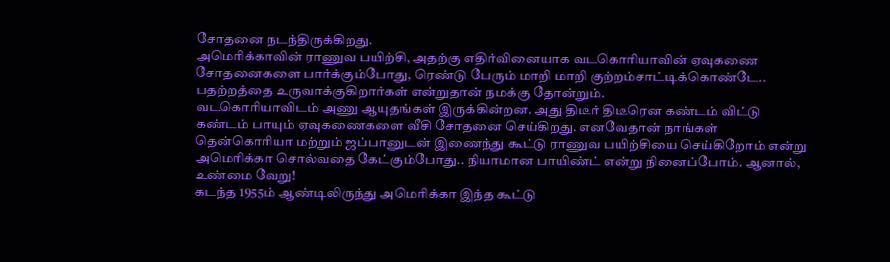சோதனை நடந்திருக்கிறது.
அமெரிக்காவின் ராணுவ பயிற்சி, அதற்கு எதிர்வினையாக வடகொரியாவின் ஏவுகணை சோதனைகளை பார்க்கும்போது, ரெண்டு பேரும் மாறி மாறி குற்றம்சாட்டிக்கொண்டே.. பதற்றத்தை உருவாக்குகிறார்கள் என்றுதான் நமக்கு தோன்றும்.
வடகொரியாவிடம் அணு ஆயுதங்கள் இருக்கின்றன. அது திடீர் திடீரென கண்டம் விட்டு கண்டம் பாயும் ஏவுகணைகளை வீசி சோதனை செய்கிறது. எனவேதான் நாங்கள் தென்கொரியா மற்றும் ஜப்பானுடன் இணைந்து கூட்டு ராணுவ பயிற்சியை செய்கிறோம் என்று அமெரிக்கா சொல்வதை கேட்கும்போது.. நியாமான பாயிண்ட் என்று நினைப்போம். ஆனால், உண்மை வேறு!
கடந்த 1955ம் ஆண்டிலிருந்து அமெரிக்கா இந்த கூட்டு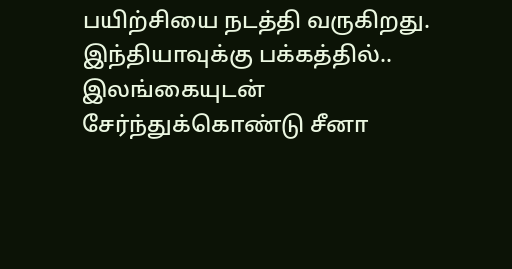பயிற்சியை நடத்தி வருகிறது. இந்தியாவுக்கு பக்கத்தில்.. இலங்கையுடன் சேர்ந்துக்கொண்டு சீனா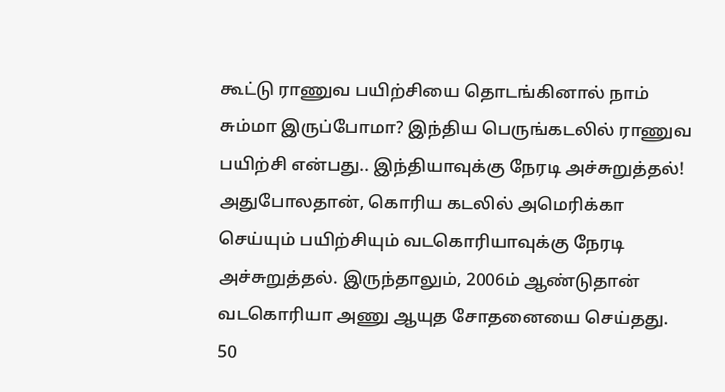கூட்டு ராணுவ பயிற்சியை தொடங்கினால் நாம் சும்மா இருப்போமா? இந்திய பெருங்கடலில் ராணுவ பயிற்சி என்பது.. இந்தியாவுக்கு நேரடி அச்சுறுத்தல்! அதுபோலதான், கொரிய கடலில் அமெரிக்கா செய்யும் பயிற்சியும் வடகொரியாவுக்கு நேரடி அச்சுறுத்தல். இருந்தாலும், 2006ம் ஆண்டுதான் வடகொரியா அணு ஆயுத சோதனையை செய்தது.
50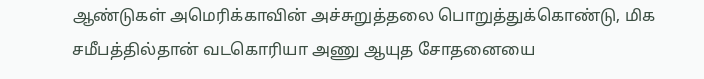ஆண்டுகள் அமெரிக்காவின் அச்சுறுத்தலை பொறுத்துக்கொண்டு, மிக சமீபத்தில்தான் வடகொரியா அணு ஆயுத சோதனையை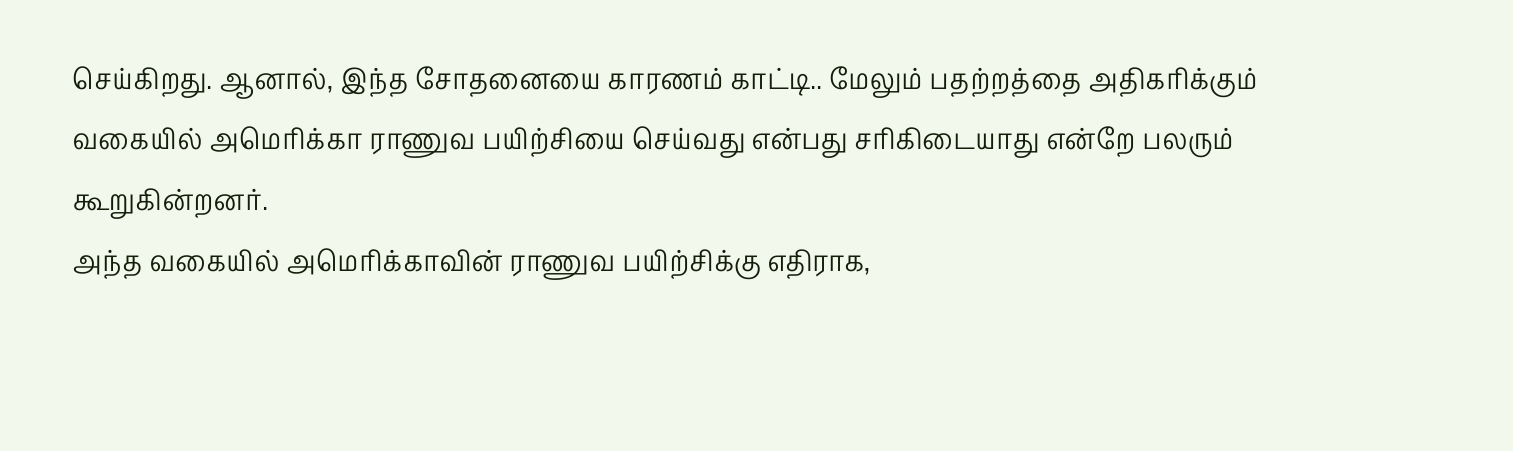செய்கிறது. ஆனால், இந்த சோதனையை காரணம் காட்டி.. மேலும் பதற்றத்தை அதிகரிக்கும் வகையில் அமெரிக்கா ராணுவ பயிற்சியை செய்வது என்பது சரிகிடையாது என்றே பலரும் கூறுகின்றனர்.
அந்த வகையில் அமெரிக்காவின் ராணுவ பயிற்சிக்கு எதிராக,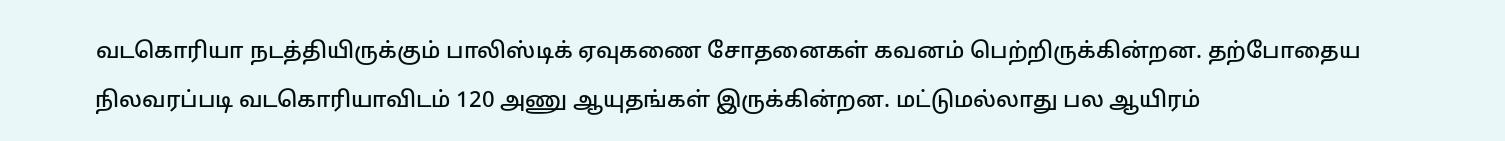வடகொரியா நடத்தியிருக்கும் பாலிஸ்டிக் ஏவுகணை சோதனைகள் கவனம் பெற்றிருக்கின்றன. தற்போதைய நிலவரப்படி வடகொரியாவிடம் 120 அணு ஆயுதங்கள் இருக்கின்றன. மட்டுமல்லாது பல ஆயிரம்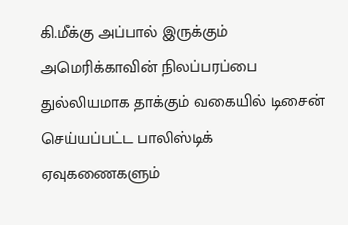கி.மீக்கு அப்பால் இருக்கும் அமெரிக்காவின் நிலப்பரப்பை துல்லியமாக தாக்கும் வகையில் டிசைன் செய்யப்பட்ட பாலிஸ்டிக் ஏவுகணைகளும்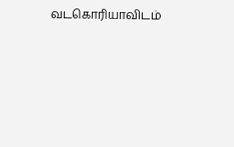வடகொரியாவிடம்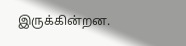இருக்கின்றன.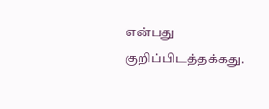என்பது குறிப்பிடத்தக்கது.